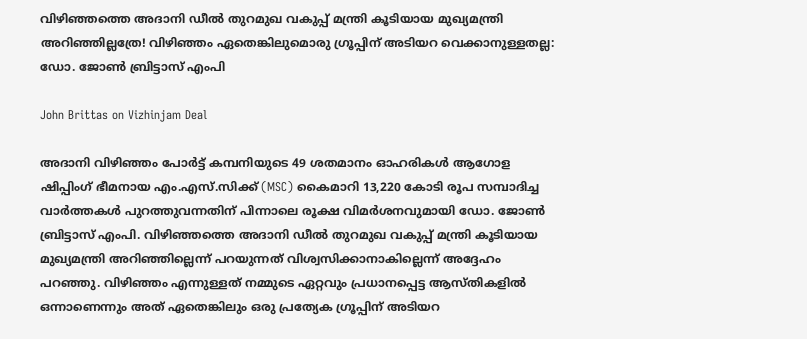വിഴിഞ്ഞത്തെ അദാനി ഡീൽ തുറമുഖ വകുപ്പ് മന്ത്രി കൂടിയായ മുഖ്യമന്ത്രി അറിഞ്ഞില്ലത്രേ! വിഴിഞ്ഞം ഏതെങ്കിലുമൊരു ഗ്രൂപ്പിന് അടിയറ വെക്കാനുള്ളതല്ല: ഡോ. ജോൺ ബ്രിട്ടാസ് എംപി

John Brittas on Vizhinjam Deal

അദാനി വിഴിഞ്ഞം പോർട്ട് കമ്പനിയുടെ 49 ശതമാനം ഓഹരികൾ ആഗോള ഷിപ്പിംഗ് ഭീമനായ എം.എസ്.സിക്ക് (MSC) കൈമാറി 13,220 കോടി രൂപ സമ്പാദിച്ച വാർത്തകൾ പുറത്തുവന്നതിന് പിന്നാലെ രൂക്ഷ വിമർശനവുമായി ഡോ. ജോൺ ബ്രിട്ടാസ് എംപി. വിഴിഞ്ഞത്തെ അദാനി ഡീൽ തുറമുഖ വകുപ്പ് മന്ത്രി കൂടിയായ മുഖ്യമന്ത്രി അറിഞ്ഞില്ലെന്ന് പറയുന്നത് വിശ്വസിക്കാനാകില്ലെന്ന് അദ്ദേഹം പറഞ്ഞു. വിഴിഞ്ഞം എന്നുള്ളത് നമ്മുടെ ഏറ്റവും പ്രധാനപ്പെട്ട ആസ്തികളിൽ ഒന്നാണെന്നും അത് ഏതെങ്കിലും ഒരു പ്രത്യേക ഗ്രൂപ്പിന് അടിയറ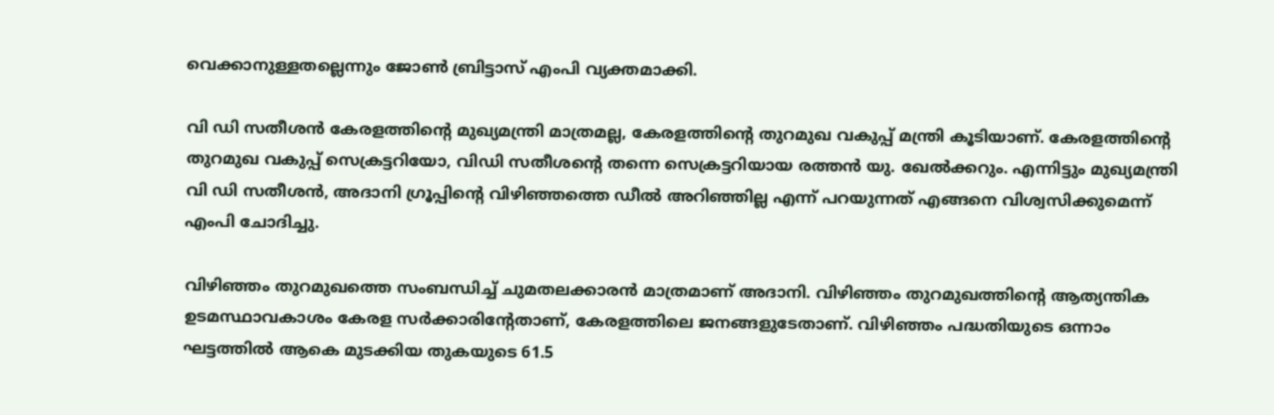വെക്കാനുള്ളതല്ലെന്നും ജോൺ ബ്രിട്ടാസ് എംപി വ്യക്തമാക്കി.

വി ഡി സതീശൻ കേരളത്തിന്റെ മുഖ്യമന്ത്രി മാത്രമല്ല, കേരളത്തിന്റെ തുറമുഖ വകുപ്പ് മന്ത്രി കൂടിയാണ്. കേരളത്തിന്റെ തുറമുഖ വകുപ്പ് സെക്രട്ടറിയോ, വിഡി സതീശന്റെ തന്നെ സെക്രട്ടറിയായ രത്തൻ യു. ഖേൽക്കറും. എന്നിട്ടും മുഖ്യമന്ത്രി വി ഡി സതീശൻ, അദാനി ഗ്രൂപ്പിന്റെ വിഴിഞ്ഞത്തെ ഡീൽ അറിഞ്ഞില്ല എന്ന് പറയുന്നത് എങ്ങനെ വിശ്വസിക്കുമെന്ന് എംപി ചോദിച്ചു.

വിഴിഞ്ഞം തുറമുഖത്തെ സംബന്ധിച്ച് ചുമതലക്കാരൻ മാത്രമാണ് അദാനി. വിഴിഞ്ഞം തുറമുഖത്തിന്റെ ആത്യന്തിക ഉടമസ്ഥാവകാശം കേരള സർക്കാരിന്റേതാണ്, കേരളത്തിലെ ജനങ്ങളുടേതാണ്. വിഴിഞ്ഞം പദ്ധതിയുടെ ഒന്നാം ഘട്ടത്തിൽ ആകെ മുടക്കിയ തുകയുടെ 61.5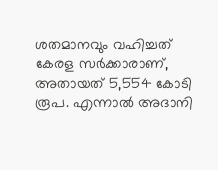ശതമാനവും വഹിച്ചത് കേരള സർക്കാരാണ്, അതായത് 5,554 കോടി രൂപ. എന്നാൽ അദാനി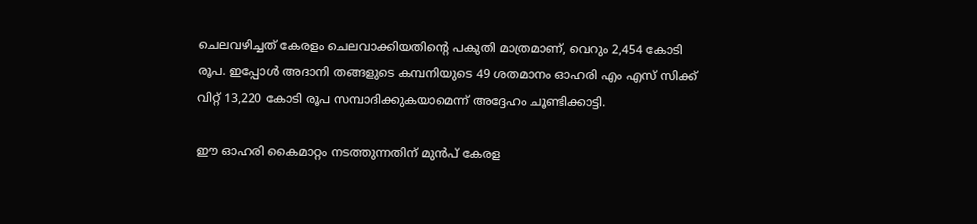ചെലവഴിച്ചത് കേരളം ചെലവാക്കിയതിന്റെ പകുതി മാത്രമാണ്, വെറും 2,454 കോടി രൂപ. ഇപ്പോൾ അദാനി തങ്ങളുടെ കമ്പനിയുടെ 49 ശതമാനം ഓഹരി എം എസ് സിക്ക് വിറ്റ് 13,220 കോടി രൂപ സമ്പാദിക്കുകയാമെന്ന് അദ്ദേഹം ചൂണ്ടിക്കാട്ടി.

ഈ ഓഹരി കൈമാറ്റം നടത്തുന്നതിന് മുൻപ് കേരള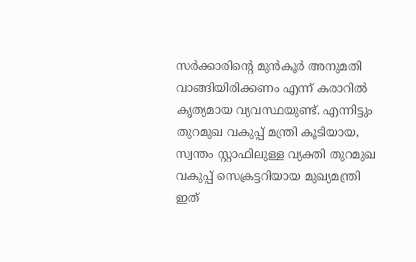സർക്കാരിന്റെ മുൻകൂർ അനുമതി വാങ്ങിയിരിക്കണം എന്ന് കരാറിൽ കൃത്യമായ വ്യവസ്ഥയുണ്ട്. എന്നിട്ടും തുറമുഖ വകുപ്പ് മന്ത്രി കൂടിയായ, സ്വന്തം സ്റ്റാഫിലുള്ള വ്യക്തി തുറമുഖ വകുപ്പ് സെക്രട്ടറിയായ മുഖ്യമന്ത്രി ഇത്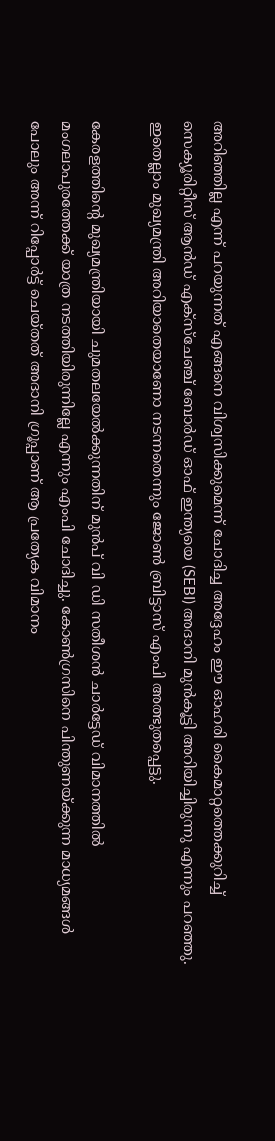അറിഞ്ഞില്ല എന്ന് പറയുന്നത് എങ്ങനെ വിശ്വസിക്കുമെന്ന് ചോദിച്ച അദ്ദേഹം ഈ ഓഹരി കൈമാറ്റത്തെക്കുറിച്ച് സെക്യൂരിറ്റീസ് ആൻഡ് എക്സ്ചേഞ്ച് ബോർഡ് ഓഫ് ഇന്ത്യയെ (SEBI) അദാനി മുൻകൂട്ടി അറിയിച്ചിരുന്നു എന്നും പറഞ്ഞു. ഇതെല്ലാം മുഖ്യമന്ത്രി അറിയാതെയാണോ നടന്നതെന്നും ജോൺ ബ്രിട്ടാസ് എംപി അത്ഭുതപ്പെട്ടു.

കേരളത്തിന്റെ മുഖ്യമന്ത്രിയായി ചുമതലയേൽക്കുന്നതിന് മുൻപ് വി ഡി സതീശൻ ചാർട്ടേഡ് വിമാനത്തിൽ മംഗലാപുരത്തേക്ക് യാത്ര നടത്തിയിരുന്നില്ലേ എന്നും എംപി ചോദിച്ചു. കോൺഗ്രസിനെ പിന്തുണയ്ക്കുന്ന മാധ്യമങ്ങൾ പോലും അന്ന് റിപ്പോർട്ട് ചെയ്തത് അദാനി ഗ്രൂപ്പാണ് ആ പ്രത്യേക വിമാനം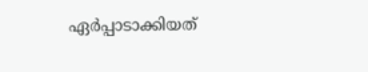ഏർപ്പാടാക്കിയത്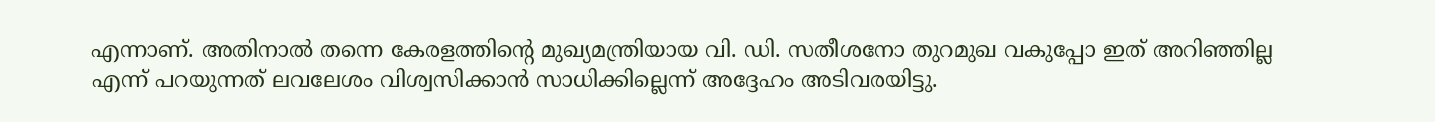എന്നാണ്. അതിനാൽ തന്നെ കേരളത്തിന്റെ മുഖ്യമന്ത്രിയായ വി. ഡി. സതീശനോ തുറമുഖ വകുപ്പോ ഇത് അറിഞ്ഞില്ല എന്ന് പറയുന്നത് ലവലേശം വിശ്വസിക്കാൻ സാധിക്കില്ലെന്ന് അദ്ദേഹം അടിവരയിട്ടു.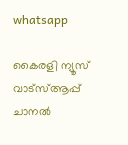whatsapp

കൈരളി ന്യൂസ് വാട്‌സ്ആപ്പ് ചാനല്‍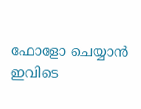ഫോളോ ചെയ്യാന്‍ ഇവിടെ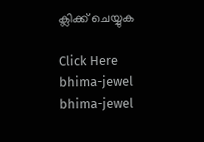ക്ലിക്ക് ചെയ്യുക

Click Here
bhima-jewel
bhima-jewel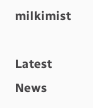milkimist

Latest News